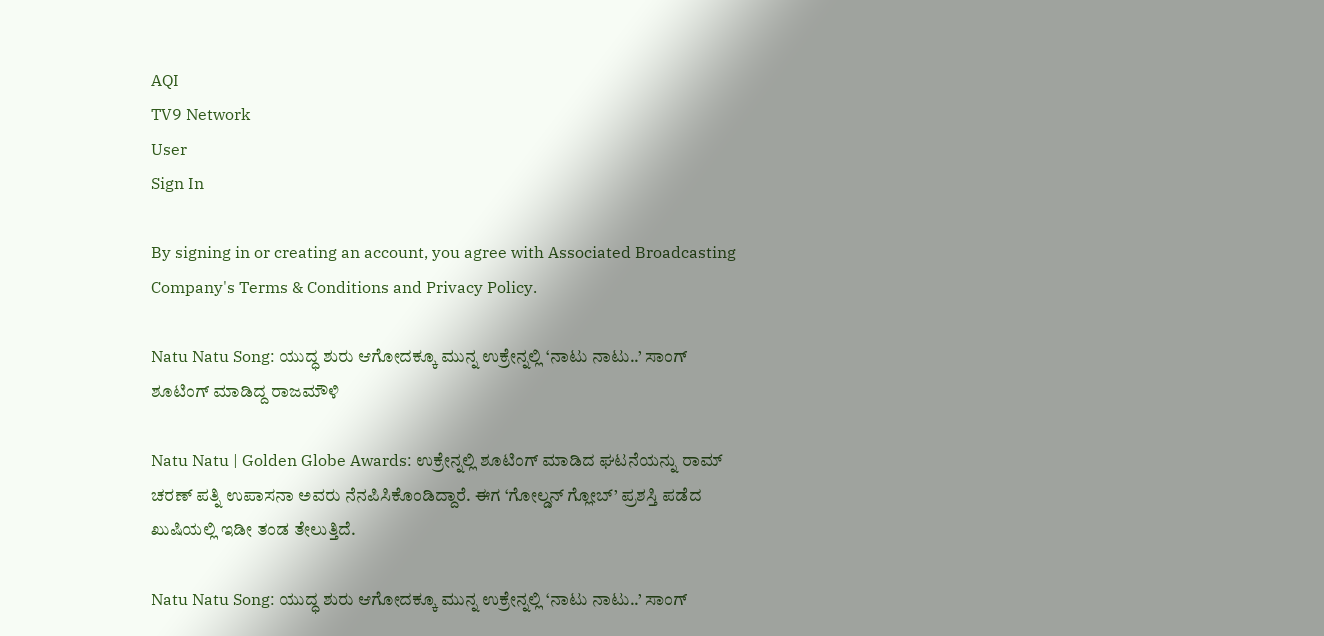AQI
TV9 Network
User
Sign In

By signing in or creating an account, you agree with Associated Broadcasting Company's Terms & Conditions and Privacy Policy.

Natu Natu Song: ಯುದ್ಧ ಶುರು ಆಗೋದಕ್ಕೂ ಮುನ್ನ ಉಕ್ರೇನ್ನಲ್ಲಿ ‘ನಾಟು ನಾಟು..’ ಸಾಂಗ್ ಶೂಟಿಂಗ್ ಮಾಡಿದ್ದ ರಾಜಮೌಳಿ

Natu Natu | Golden Globe Awards: ಉಕ್ರೇನ್ನಲ್ಲಿ ಶೂಟಿಂಗ್ ಮಾಡಿದ ಘಟನೆಯನ್ನು ರಾಮ್ ಚರಣ್ ಪತ್ನಿ ಉಪಾಸನಾ ಅವರು ನೆನಪಿಸಿಕೊಂಡಿದ್ದಾರೆ. ಈಗ ‘ಗೋಲ್ಡನ್ ಗ್ಲೋಬ್’ ಪ್ರಶಸ್ತಿ ಪಡೆದ ಖುಷಿಯಲ್ಲಿ ಇಡೀ ತಂಡ ತೇಲುತ್ತಿದೆ.

Natu Natu Song: ಯುದ್ಧ ಶುರು ಆಗೋದಕ್ಕೂ ಮುನ್ನ ಉಕ್ರೇನ್ನಲ್ಲಿ ‘ನಾಟು ನಾಟು..’ ಸಾಂಗ್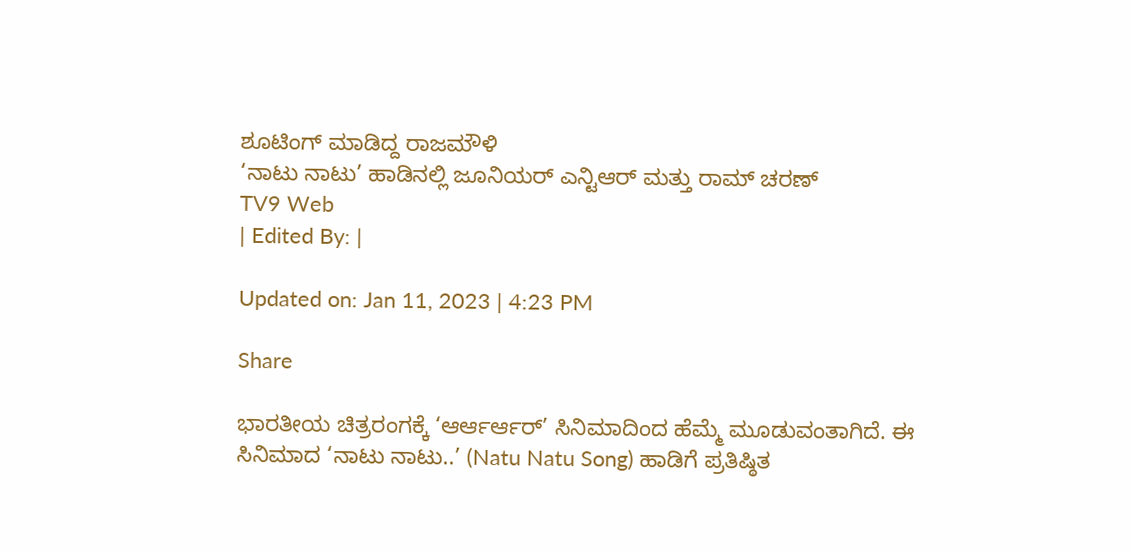ಶೂಟಿಂಗ್ ಮಾಡಿದ್ದ ರಾಜಮೌಳಿ
‘ನಾಟು ನಾಟು’ ಹಾಡಿನಲ್ಲಿ ಜೂನಿಯರ್ ಎನ್ಟಿಆರ್ ಮತ್ತು ರಾಮ್ ಚರಣ್
TV9 Web
| Edited By: |

Updated on: Jan 11, 2023 | 4:23 PM

Share

ಭಾರತೀಯ ಚಿತ್ರರಂಗಕ್ಕೆ ‘ಆರ್ಆರ್ಆರ್’ ಸಿನಿಮಾದಿಂದ ಹೆಮ್ಮೆ ಮೂಡುವಂತಾಗಿದೆ. ಈ ಸಿನಿಮಾದ ‘ನಾಟು ನಾಟು..’ (Natu Natu Song) ಹಾಡಿಗೆ ಪ್ರತಿಷ್ಠಿತ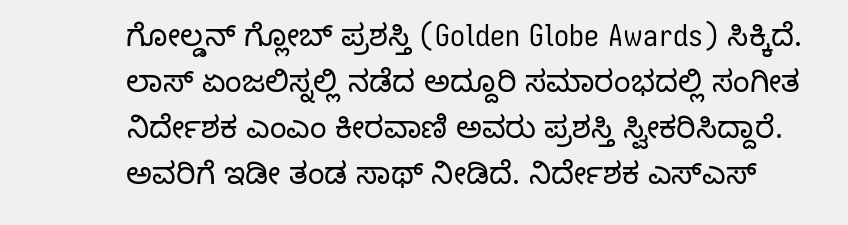ಗೋಲ್ಡನ್ ಗ್ಲೋಬ್ ಪ್ರಶಸ್ತಿ (Golden Globe Awards) ಸಿಕ್ಕಿದೆ. ಲಾಸ್ ಏಂಜಲಿಸ್ನಲ್ಲಿ ನಡೆದ ಅದ್ದೂರಿ ಸಮಾರಂಭದಲ್ಲಿ ಸಂಗೀತ ನಿರ್ದೇಶಕ ಎಂಎಂ ಕೀರವಾಣಿ ಅವರು ಪ್ರಶಸ್ತಿ ಸ್ವೀಕರಿಸಿದ್ದಾರೆ. ಅವರಿಗೆ ಇಡೀ ತಂಡ ಸಾಥ್ ನೀಡಿದೆ. ನಿರ್ದೇಶಕ ಎಸ್ಎಸ್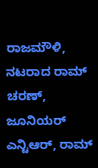ರಾಜಮೌಳಿ, ನಟರಾದ ರಾಮ್ ಚರಣ್, ಜೂನಿಯರ್ ಎನ್ಟಿಆರ್, ರಾಮ್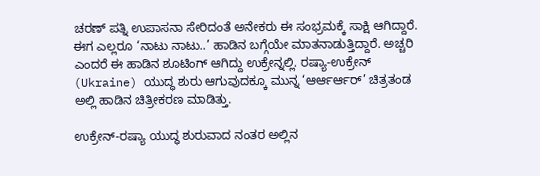ಚರಣ್ ಪತ್ನಿ ಉಪಾಸನಾ ಸೇರಿದಂತೆ ಅನೇಕರು ಈ ಸಂಭ್ರಮಕ್ಕೆ ಸಾಕ್ಷಿ ಆಗಿದ್ದಾರೆ. ಈಗ ಎಲ್ಲರೂ ‘ನಾಟು ನಾಟು..’ ಹಾಡಿನ ಬಗ್ಗೆಯೇ ಮಾತನಾಡುತ್ತಿದ್ದಾರೆ. ಅಚ್ಚರಿ ಎಂದರೆ ಈ ಹಾಡಿನ ಶೂಟಿಂಗ್ ಆಗಿದ್ದು ಉಕ್ರೇನ್ನಲ್ಲಿ. ರಷ್ಯಾ-ಉಕ್ರೇನ್ (Ukraine) ಯುದ್ಧ ಶುರು ಆಗುವುದಕ್ಕೂ ಮುನ್ನ ‘ಆರ್ಆರ್ಆರ್’ ಚಿತ್ರತಂಡ ಅಲ್ಲಿ ಹಾಡಿನ ಚಿತ್ರೀಕರಣ ಮಾಡಿತ್ತು.

ಉಕ್ರೇನ್-ರಷ್ಯಾ ಯುದ್ಧ ಶುರುವಾದ ನಂತರ ಅಲ್ಲಿನ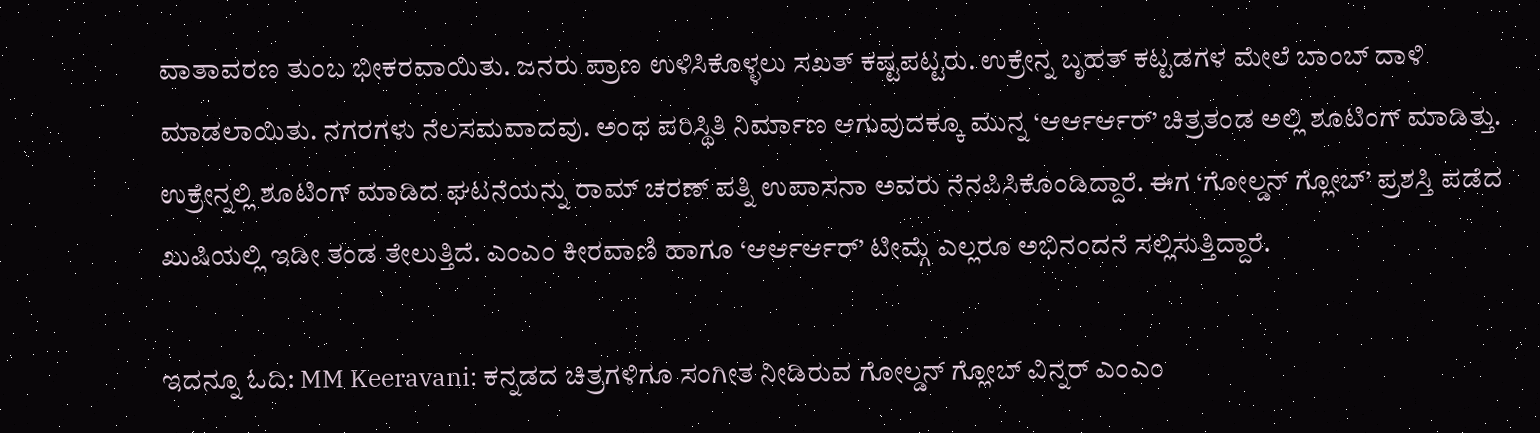ವಾತಾವರಣ ತುಂಬ ಭೀಕರವಾಯಿತು. ಜನರು ಪ್ರಾಣ ಉಳಿಸಿಕೊಳ್ಳಲು ಸಖತ್ ಕಷ್ಟಪಟ್ಟರು. ಉಕ್ರೇನ್ನ ಬೃಹತ್ ಕಟ್ಟಡಗಳ ಮೇಲೆ ಬಾಂಬ್ ದಾಳಿ ಮಾಡಲಾಯಿತು. ನಗರಗಳು ನೆಲಸಮವಾದವು. ಅಂಥ ಪರಿಸ್ಥಿತಿ ನಿರ್ಮಾಣ ಆಗುವುದಕ್ಕೂ ಮುನ್ನ ‘ಆರ್ಆರ್ಆರ್’ ಚಿತ್ರತಂಡ ಅಲ್ಲಿ ಶೂಟಿಂಗ್ ಮಾಡಿತ್ತು. ಉಕ್ರೇನ್ನಲ್ಲಿ ಶೂಟಿಂಗ್ ಮಾಡಿದ ಘಟನೆಯನ್ನು ರಾಮ್ ಚರಣ್ ಪತ್ನಿ ಉಪಾಸನಾ ಅವರು ನೆನಪಿಸಿಕೊಂಡಿದ್ದಾರೆ. ಈಗ ‘ಗೋಲ್ಡನ್ ಗ್ಲೋಬ್’ ಪ್ರಶಸ್ತಿ ಪಡೆದ ಖುಷಿಯಲ್ಲಿ ಇಡೀ ತಂಡ ತೇಲುತ್ತಿದೆ. ಎಂಎಂ ಕೀರವಾಣಿ ಹಾಗೂ ‘ಆರ್ಆರ್ಆರ್’ ಟೀಮ್ಗೆ ಎಲ್ಲರೂ ಅಭಿನಂದನೆ ಸಲ್ಲಿಸುತ್ತಿದ್ದಾರೆ.

ಇದನ್ನೂ ಓದಿ: MM Keeravani: ಕನ್ನಡದ ಚಿತ್ರಗಳಿಗೂ ಸಂಗೀತ ನೀಡಿರುವ ಗೋಲ್ಡನ್ ಗ್ಲೋಬ್ ವಿನ್ನರ್ ಎಂಎಂ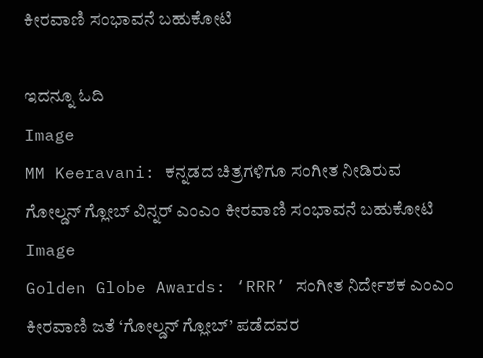ಕೀರವಾಣಿ ಸಂಭಾವನೆ ಬಹುಕೋಟಿ

ಇದನ್ನೂ ಓದಿ
Image
MM Keeravani: ಕನ್ನಡದ ಚಿತ್ರಗಳಿಗೂ ಸಂಗೀತ ನೀಡಿರುವ ಗೋಲ್ಡನ್ ಗ್ಲೋಬ್ ವಿನ್ನರ್ ಎಂಎಂ ಕೀರವಾಣಿ ಸಂಭಾವನೆ ಬಹುಕೋಟಿ
Image
Golden Globe Awards: ‘RRR’ ಸಂಗೀತ ನಿರ್ದೇಶಕ ಎಂಎಂ ಕೀರವಾಣಿ ಜತೆ ‘ಗೋಲ್ಡನ್ ಗ್ಲೋಬ್’ ಪಡೆದವರ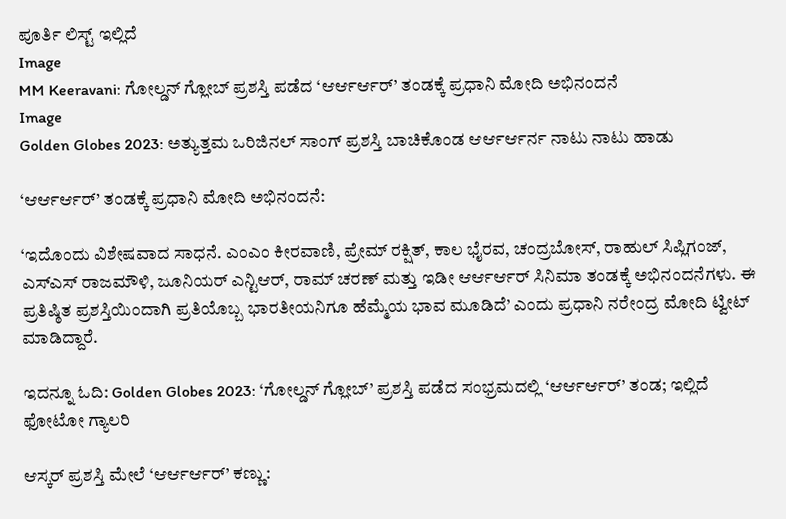ಪೂರ್ತಿ ಲಿಸ್ಟ್ ಇಲ್ಲಿದೆ
Image
MM Keeravani: ಗೋಲ್ಡನ್ ಗ್ಲೋಬ್ ಪ್ರಶಸ್ತಿ ಪಡೆದ ‘ಆರ್ಆರ್ಆರ್’ ತಂಡಕ್ಕೆ ಪ್ರಧಾನಿ ಮೋದಿ ಅಭಿನಂದನೆ
Image
Golden Globes 2023: ಅತ್ಯುತ್ತಮ ಒರಿಜಿನಲ್ ಸಾಂಗ್ ಪ್ರಶಸ್ತಿ ಬಾಚಿಕೊಂಡ ಆರ್ಆರ್ಆರ್ನ ನಾಟು ನಾಟು ಹಾಡು

‘ಆರ್ಆರ್ಆರ್’ ತಂಡಕ್ಕೆ ಪ್ರಧಾನಿ ಮೋದಿ ಅಭಿನಂದನೆ:

‘ಇದೊಂದು ವಿಶೇಷವಾದ ಸಾಧನೆ. ಎಂಎಂ ಕೀರವಾಣಿ, ಪ್ರೇಮ್ ರಕ್ಷಿತ್, ಕಾಲ ಭೈರವ, ಚಂದ್ರಬೋಸ್, ರಾಹುಲ್ ಸಿಪ್ಲಿಗಂಜ್, ಎಸ್ಎಸ್ ರಾಜಮೌಳಿ, ಜೂನಿಯರ್ ಎನ್ಟಿಆರ್, ರಾಮ್ ಚರಣ್ ಮತ್ತು ಇಡೀ ಆರ್ಆರ್ಆರ್ ಸಿನಿಮಾ ತಂಡಕ್ಕೆ ಅಭಿನಂದನೆಗಳು. ಈ ಪ್ರತಿಷ್ಠಿತ ಪ್ರಶಸ್ತಿಯಿಂದಾಗಿ ಪ್ರತಿಯೊಬ್ಬ ಭಾರತೀಯನಿಗೂ ಹೆಮ್ಮೆಯ ಭಾವ ಮೂಡಿದೆ’ ಎಂದು ಪ್ರಧಾನಿ ನರೇಂದ್ರ ಮೋದಿ ಟ್ವೀಟ್ ಮಾಡಿದ್ದಾರೆ.

ಇದನ್ನೂ ಓದಿ: Golden Globes 2023: ‘ಗೋಲ್ಡನ್ ಗ್ಲೋಬ್’ ಪ್ರಶಸ್ತಿ ಪಡೆದ ಸಂಭ್ರಮದಲ್ಲಿ ‘ಆರ್ಆರ್ಆರ್’ ತಂಡ; ಇಲ್ಲಿದೆ ಫೋಟೋ ಗ್ಯಾಲರಿ

ಆಸ್ಕರ್ ಪ್ರಶಸ್ತಿ ಮೇಲೆ ‘ಆರ್ಆರ್ಆರ್’ ಕಣ್ಣು: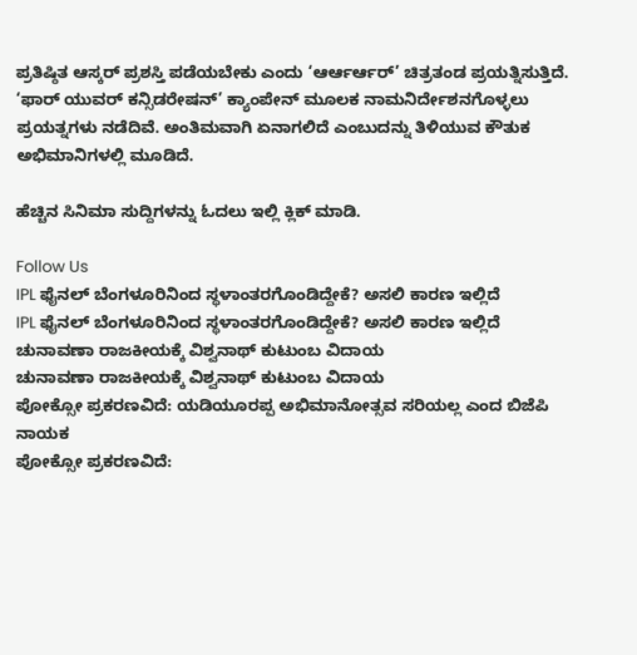ಪ್ರತಿಷ್ಠಿತ ಆಸ್ಕರ್ ಪ್ರಶಸ್ತಿ ಪಡೆಯಬೇಕು ಎಂದು ‘ಆರ್ಆರ್ಆರ್’ ಚಿತ್ರತಂಡ ಪ್ರಯತ್ನಿಸುತ್ತಿದೆ. ‘ಫಾರ್ ಯುವರ್ ಕನ್ಸಿಡರೇಷನ್’ ಕ್ಯಾಂಪೇನ್ ಮೂಲಕ ನಾಮನಿರ್ದೇಶನಗೊಳ್ಳಲು ಪ್ರಯತ್ನಗಳು ನಡೆದಿವೆ. ಅಂತಿಮವಾಗಿ ಏನಾಗಲಿದೆ ಎಂಬುದನ್ನು ತಿಳಿಯುವ ಕೌತುಕ ಅಭಿಮಾನಿಗಳಲ್ಲಿ ಮೂಡಿದೆ.

ಹೆಚ್ಚಿನ ಸಿನಿಮಾ ಸುದ್ದಿಗಳನ್ನು ಓದಲು ಇಲ್ಲಿ ಕ್ಲಿಕ್ ಮಾಡಿ.

Follow Us
IPL ಫೈನಲ್ ಬೆಂಗಳೂರಿನಿಂದ ಸ್ಥಳಾಂತರಗೊಂಡಿದ್ದೇಕೆ? ಅಸಲಿ ಕಾರಣ ಇಲ್ಲಿದೆ
IPL ಫೈನಲ್ ಬೆಂಗಳೂರಿನಿಂದ ಸ್ಥಳಾಂತರಗೊಂಡಿದ್ದೇಕೆ? ಅಸಲಿ ಕಾರಣ ಇಲ್ಲಿದೆ
ಚುನಾವಣಾ ರಾಜಕೀಯಕ್ಕೆ ವಿಶ್ವನಾಥ್ ಕುಟುಂಬ ವಿದಾಯ
ಚುನಾವಣಾ ರಾಜಕೀಯಕ್ಕೆ ವಿಶ್ವನಾಥ್ ಕುಟುಂಬ ವಿದಾಯ
ಪೋಕ್ಸೋ ಪ್ರಕರಣವಿದೆ: ಯಡಿಯೂರಪ್ಪ ಅಭಿಮಾನೋತ್ಸವ ಸರಿಯಲ್ಲ ಎಂದ ಬಿಜೆಪಿ ನಾಯಕ
ಪೋಕ್ಸೋ ಪ್ರಕರಣವಿದೆ: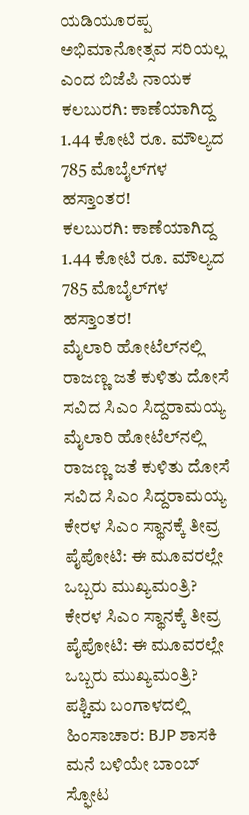ಯಡಿಯೂರಪ್ಪ ಅಭಿಮಾನೋತ್ಸವ ಸರಿಯಲ್ಲ ಎಂದ ಬಿಜೆಪಿ ನಾಯಕ
ಕಲಬುರಗಿ: ಕಾಣೆಯಾಗಿದ್ದ 1.44 ಕೋಟಿ ರೂ. ಮೌಲ್ಯದ 785 ಮೊಬೈಲ್‌ಗಳ ಹಸ್ತಾಂತರ!
ಕಲಬುರಗಿ: ಕಾಣೆಯಾಗಿದ್ದ 1.44 ಕೋಟಿ ರೂ. ಮೌಲ್ಯದ 785 ಮೊಬೈಲ್‌ಗಳ ಹಸ್ತಾಂತರ!
ಮೈಲಾರಿ ಹೋಟೆಲ್‌ನಲ್ಲಿ ರಾಜಣ್ಣ ಜತೆ ಕುಳಿತು ದೋಸೆ ಸವಿದ ಸಿಎಂ ಸಿದ್ದರಾಮಯ್ಯ
ಮೈಲಾರಿ ಹೋಟೆಲ್‌ನಲ್ಲಿ ರಾಜಣ್ಣ ಜತೆ ಕುಳಿತು ದೋಸೆ ಸವಿದ ಸಿಎಂ ಸಿದ್ದರಾಮಯ್ಯ
ಕೇರಳ ಸಿಎಂ ಸ್ಥಾನಕ್ಕೆ ತೀವ್ರ ಪೈಪೋಟಿ: ಈ ಮೂವರಲ್ಲೇ ಒಬ್ಬರು ಮುಖ್ಯಮಂತ್ರಿ?
ಕೇರಳ ಸಿಎಂ ಸ್ಥಾನಕ್ಕೆ ತೀವ್ರ ಪೈಪೋಟಿ: ಈ ಮೂವರಲ್ಲೇ ಒಬ್ಬರು ಮುಖ್ಯಮಂತ್ರಿ?
ಪಶ್ಚಿಮ ಬಂಗಾಳದಲ್ಲಿ ಹಿಂಸಾಚಾರ: BJP ಶಾಸಕಿ ಮನೆ ಬಳಿಯೇ ಬಾಂಬ್ ಸ್ಫೋಟ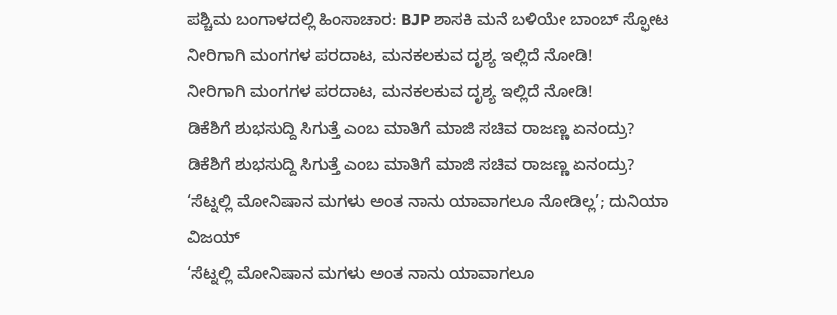ಪಶ್ಚಿಮ ಬಂಗಾಳದಲ್ಲಿ ಹಿಂಸಾಚಾರ: BJP ಶಾಸಕಿ ಮನೆ ಬಳಿಯೇ ಬಾಂಬ್ ಸ್ಫೋಟ
ನೀರಿಗಾಗಿ ಮಂಗಗಳ ಪರದಾಟ, ಮನಕಲಕುವ ದೃಶ್ಯ ಇಲ್ಲಿದೆ ನೋಡಿ!
ನೀರಿಗಾಗಿ ಮಂಗಗಳ ಪರದಾಟ, ಮನಕಲಕುವ ದೃಶ್ಯ ಇಲ್ಲಿದೆ ನೋಡಿ!
ಡಿಕೆಶಿಗೆ ಶುಭಸುದ್ದಿ ಸಿಗುತ್ತೆ ಎಂಬ ಮಾತಿಗೆ ಮಾಜಿ ಸಚಿವ ರಾಜಣ್ಣ ಏನಂದ್ರು?
ಡಿಕೆಶಿಗೆ ಶುಭಸುದ್ದಿ ಸಿಗುತ್ತೆ ಎಂಬ ಮಾತಿಗೆ ಮಾಜಿ ಸಚಿವ ರಾಜಣ್ಣ ಏನಂದ್ರು?
‘ಸೆಟ್ನಲ್ಲಿ ಮೋನಿಷಾನ ಮಗಳು ಅಂತ ನಾನು ಯಾವಾಗಲೂ ನೋಡಿಲ್ಲ’; ದುನಿಯಾ ವಿಜಯ್
‘ಸೆಟ್ನಲ್ಲಿ ಮೋನಿಷಾನ ಮಗಳು ಅಂತ ನಾನು ಯಾವಾಗಲೂ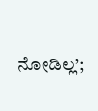ನೋಡಿಲ್ಲ’;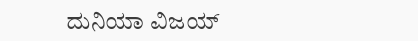ದುನಿಯಾ ವಿಜಯ್